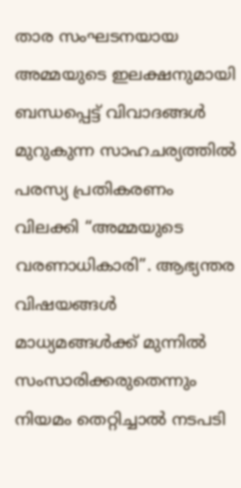താര സംഘടനയായ അമ്മയുടെ ഇലക്ഷനുമായി ബന്ധപ്പെട്ട് വിവാദങ്ങൾ മുറുകുന്ന സാഹചര്യത്തിൽ പരസ്യ പ്രതികരണം വിലക്കി “അമ്മയുടെ വരണാധികാരി”. ആഭ്യന്തര വിഷയങ്ങൾ മാധ്യമങ്ങൾക്ക് മുന്നിൽ സംസാരിക്കരുതെന്നും നിയമം തെറ്റിച്ചാൽ നടപടി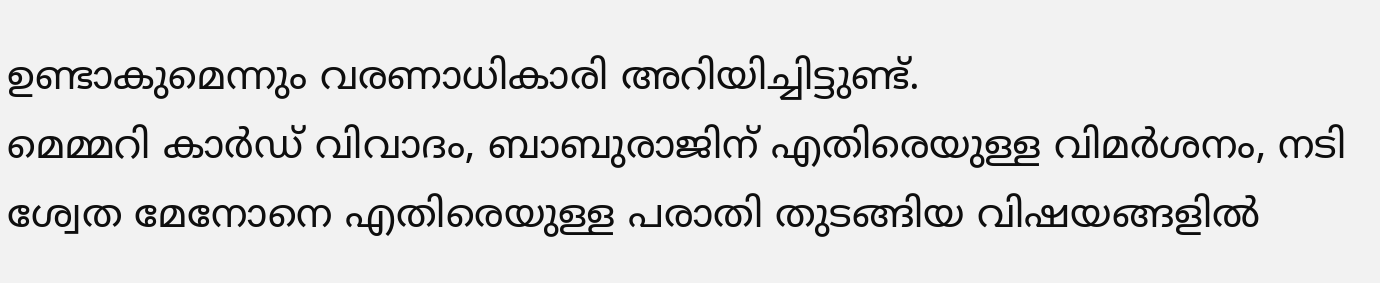ഉണ്ടാകുമെന്നും വരണാധികാരി അറിയിച്ചിട്ടുണ്ട്.
മെമ്മറി കാർഡ് വിവാദം, ബാബുരാജിന് എതിരെയുള്ള വിമർശനം, നടി ശ്വേത മേനോനെ എതിരെയുള്ള പരാതി തുടങ്ങിയ വിഷയങ്ങളിൽ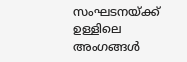സംഘടനയ്ക്ക് ഉള്ളിലെ അംഗങ്ങൾ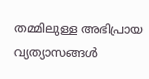തമ്മിലുള്ള അഭിപ്രായ വ്യത്യാസങ്ങൾ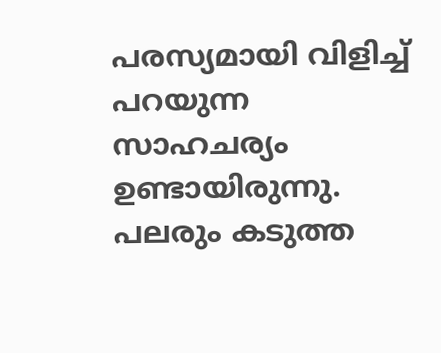പരസ്യമായി വിളിച്ച് പറയുന്ന സാഹചര്യം ഉണ്ടായിരുന്നു. പലരും കടുത്ത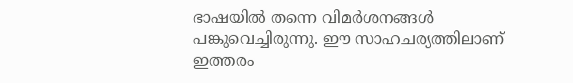ഭാഷയിൽ തന്നെ വിമർശനങ്ങൾ പങ്കുവെച്ചിരുന്നു. ഈ സാഹചര്യത്തിലാണ് ഇത്തരം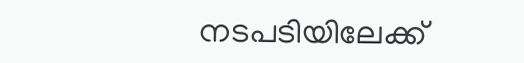നടപടിയിലേക്ക്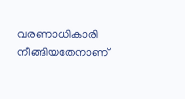വരണാധികാരി നീങ്ങിയതേനാണ്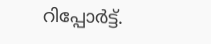റിപ്പോർട്ട്.